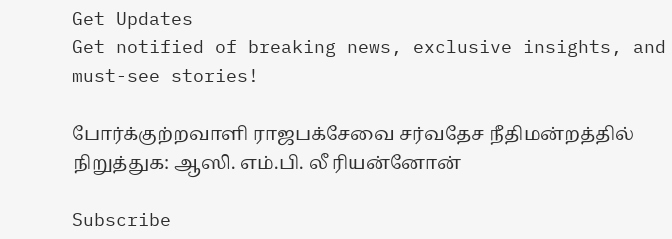Get Updates
Get notified of breaking news, exclusive insights, and must-see stories!

போர்க்குற்றவாளி ராஜபக்சேவை சர்வதேச நீதிமன்றத்தில் நிறுத்துக: ஆஸி. எம்.பி. லீ ரியன்னோன்

Subscribe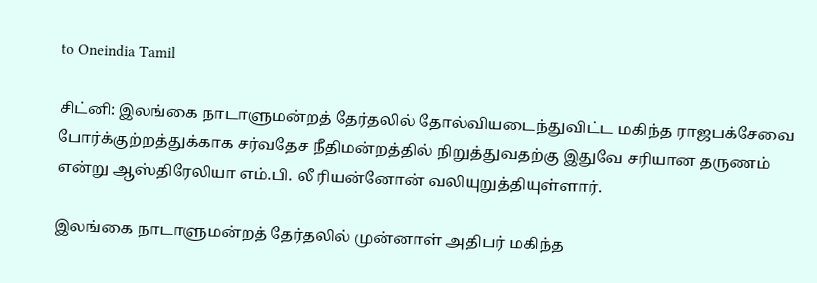to Oneindia Tamil

சிட்னி: இலங்கை நாடாளுமன்றத் தேர்தலில் தோல்வியடைந்துவிட்ட மகிந்த ராஜபக்சேவை போர்க்குற்றத்துக்காக சர்வதேச நீதிமன்றத்தில் நிறுத்துவதற்கு இதுவே சரியான தருணம் என்று ஆஸ்திரேலியா எம்.பி. லீ ரியன்னோன் வலியுறுத்தியுள்ளார்.

இலங்கை நாடாளுமன்றத் தேர்தலில் முன்னாள் அதிபர் மகிந்த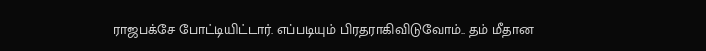ராஜபக்சே போட்டியிட்டார். எப்படியும் பிரதராகிவிடுவோம்.. தம் மீதான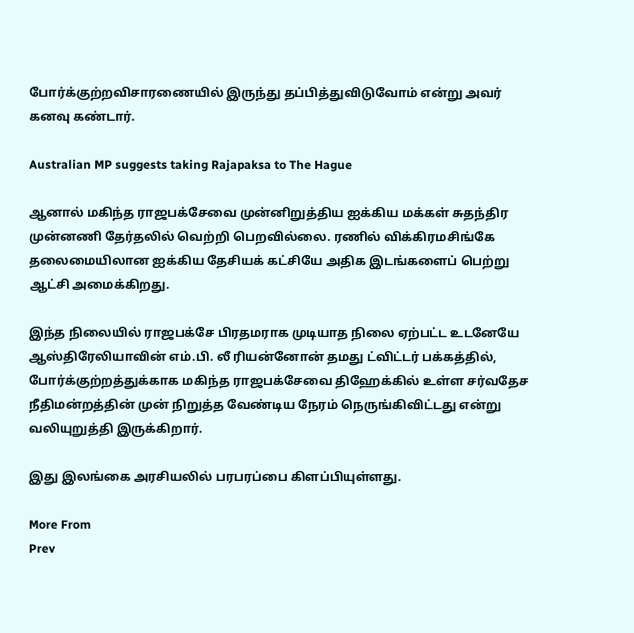போர்க்குற்றவிசாரணையில் இருந்து தப்பித்துவிடுவோம் என்று அவர் கனவு கண்டார்.

Australian MP suggests taking Rajapaksa to The Hague

ஆனால் மகிந்த ராஜபக்சேவை முன்னிறுத்திய ஐக்கிய மக்கள் சுதந்திர முன்னணி தேர்தலில் வெற்றி பெறவில்லை. ரணில் விக்கிரமசிங்கே தலைமையிலான ஐக்கிய தேசியக் கட்சியே அதிக இடங்களைப் பெற்று ஆட்சி அமைக்கிறது.

இந்த நிலையில் ராஜபக்சே பிரதமராக முடியாத நிலை ஏற்பட்ட உடனேயே ஆஸ்திரேலியாவின் எம்.பி. லீ ரியன்னோன் தமது ட்விட்டர் பக்கத்தில், போர்க்குற்றத்துக்காக மகிந்த ராஜபக்சேவை திஹேக்கில் உள்ள சர்வதேச நீதிமன்றத்தின் முன் நிறுத்த வேண்டிய நேரம் நெருங்கிவிட்டது என்று வலியுறுத்தி இருக்கிறார்.

இது இலங்கை அரசியலில் பரபரப்பை கிளப்பியுள்ளது.

More From
Prev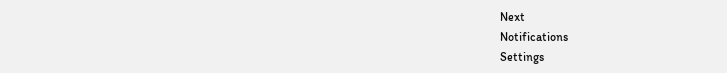Next
Notifications
Settings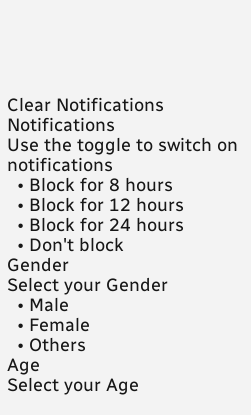Clear Notifications
Notifications
Use the toggle to switch on notifications
  • Block for 8 hours
  • Block for 12 hours
  • Block for 24 hours
  • Don't block
Gender
Select your Gender
  • Male
  • Female
  • Others
Age
Select your Age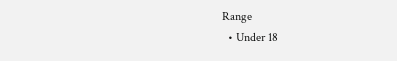Range
  • Under 18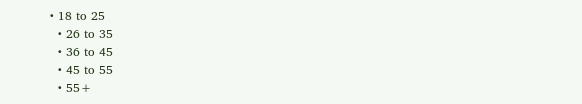• 18 to 25
  • 26 to 35
  • 36 to 45
  • 45 to 55
  • 55+